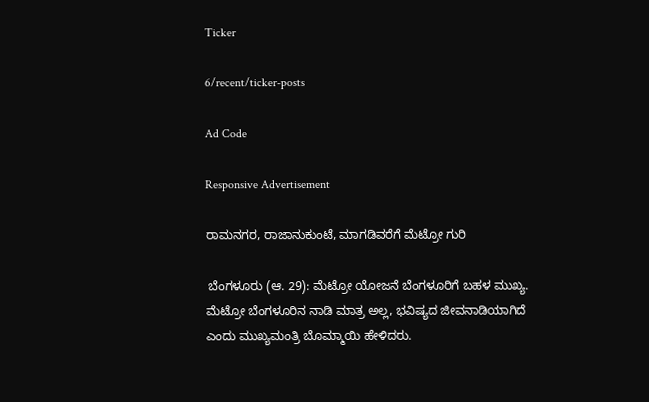Ticker

6/recent/ticker-posts

Ad Code

Responsive Advertisement

ರಾಮನಗರ, ರಾಜಾನುಕುಂಟೆ, ಮಾಗಡಿವರೆಗೆ ಮೆಟ್ರೋ ಗುರಿ

 ಬೆಂಗಳೂರು (ಆ. 29): ಮೆಟ್ರೋ ಯೋಜನೆ ಬೆಂಗಳೂರಿಗೆ ಬಹಳ ಮುಖ್ಯ. ಮೆಟ್ರೋ ಬೆಂಗಳೂರಿನ ನಾಡಿ ಮಾತ್ರ ಅಲ್ಲ, ಭವಿಷ್ಯದ ಜೀವನಾಡಿಯಾಗಿದೆ ಎಂದು ಮುಖ್ಯಮಂತ್ರಿ ಬೊಮ್ಮಾಯಿ ಹೇಳಿದರು.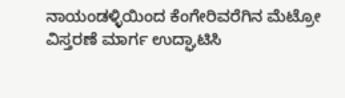ನಾಯಂಡಳ್ಳಿಯಿಂದ ಕೆಂಗೇರಿವರೆಗಿನ ಮೆಟ್ರೋ ವಿಸ್ತರಣೆ ಮಾರ್ಗ ಉದ್ಘಾಟಿಸಿ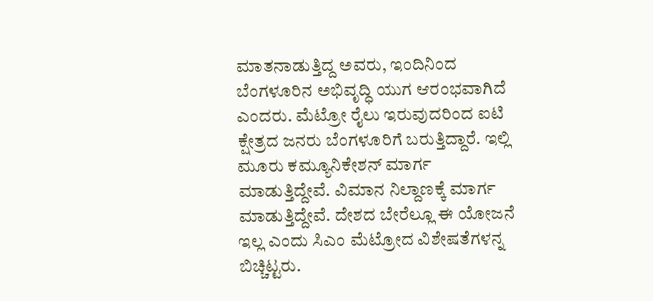ಮಾತನಾಡುತ್ತಿದ್ದ ಅವರು, ಇಂದಿನಿಂದ ಬೆಂಗಳೂರಿನ ಅಭಿವೃದ್ಧಿ ಯುಗ ಆರಂಭವಾಗಿದೆ ಎಂದರು. ಮೆಟ್ರೋ ರೈಲು ಇರುವುದರಿಂದ ಐಟಿ ಕ್ಷೇತ್ರದ ಜನರು ಬೆಂಗಳೂರಿಗೆ ಬರುತ್ತಿದ್ದಾರೆ. ಇಲ್ಲಿ ಮೂರು ಕಮ್ಯೂನಿಕೇಶನ್ ಮಾರ್ಗ ಮಾಡುತ್ತಿದ್ದೇವೆ. ವಿಮಾನ ನಿಲ್ದಾಣಕ್ಕೆ ಮಾರ್ಗ ಮಾಡುತ್ತಿದ್ದೇವೆ. ದೇಶದ ಬೇರೆಲ್ಲೂ ಈ ಯೋಜನೆ ಇಲ್ಲ ಎಂದು ಸಿಎಂ ಮೆಟ್ರೋದ ವಿಶೇಷತೆಗಳನ್ನ ಬಿಚ್ಚಿಟ್ಟರು.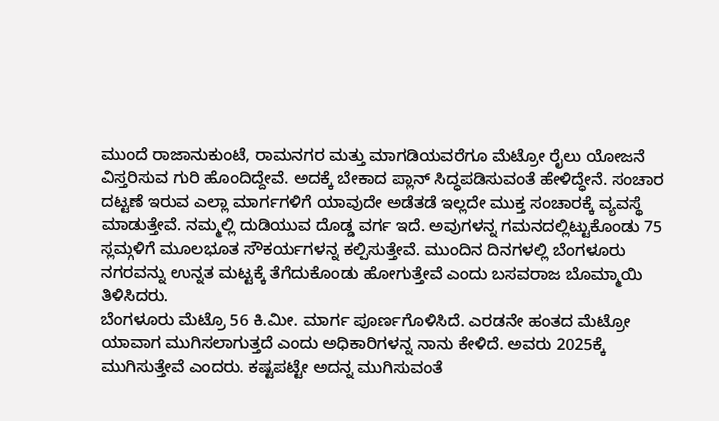ಮುಂದೆ ರಾಜಾನುಕುಂಟೆ, ರಾಮನಗರ ಮತ್ತು ಮಾಗಡಿಯವರೆಗೂ ಮೆಟ್ರೋ ರೈಲು ಯೋಜನೆ ವಿಸ್ತರಿಸುವ ಗುರಿ ಹೊಂದಿದ್ದೇವೆ. ಅದಕ್ಕೆ ಬೇಕಾದ ಪ್ಲಾನ್ ಸಿದ್ಧಪಡಿಸುವಂತೆ ಹೇಳಿದ್ಧೇನೆ. ಸಂಚಾರ ದಟ್ಟಣೆ ಇರುವ ಎಲ್ಲಾ ಮಾರ್ಗಗಳಿಗೆ ಯಾವುದೇ ಅಡೆತಡೆ ಇಲ್ಲದೇ ಮುಕ್ತ ಸಂಚಾರಕ್ಕೆ ವ್ಯವಸ್ಥೆ ಮಾಡುತ್ತೇವೆ. ನಮ್ಮಲ್ಲಿ ದುಡಿಯುವ ದೊಡ್ಡ ವರ್ಗ ಇದೆ. ಅವುಗಳನ್ನ ಗಮನದಲ್ಲಿಟ್ಟುಕೊಂಡು 75 ಸ್ಲಮ್ಗಳಿಗೆ ಮೂಲಭೂತ ಸೌಕರ್ಯಗಳನ್ನ ಕಲ್ಪಿಸುತ್ತೇವೆ. ಮುಂದಿನ ದಿನಗಳಲ್ಲಿ ಬೆಂಗಳೂರು ನಗರವನ್ನು ಉನ್ನತ ಮಟ್ಟಕ್ಕೆ ತೆಗೆದುಕೊಂಡು ಹೋಗುತ್ತೇವೆ ಎಂದು ಬಸವರಾಜ ಬೊಮ್ಮಾಯಿ ತಿಳಿಸಿದರು.
ಬೆಂಗಳೂರು ಮೆಟ್ರೊ 56 ಕಿ.ಮೀ. ಮಾರ್ಗ ಪೂರ್ಣಗೊಳಿಸಿದೆ. ಎರಡನೇ ಹಂತದ ಮೆಟ್ರೋ ಯಾವಾಗ ಮುಗಿಸಲಾಗುತ್ತದೆ ಎಂದು ಅಧಿಕಾರಿಗಳನ್ನ ನಾನು ಕೇಳಿದೆ. ಅವರು 2025ಕ್ಕೆ ಮುಗಿಸುತ್ತೇವೆ ಎಂದರು. ಕಷ್ಟಪಟ್ಟೇ ಅದನ್ನ ಮುಗಿಸುವಂತೆ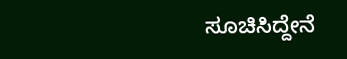ಸೂಚಿಸಿದ್ದೇನೆ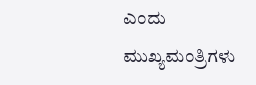ಎಂದು ಮುಖ್ಯಮಂತ್ರಿಗಳು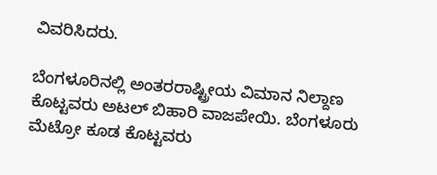ವಿವರಿಸಿದರು.

ಬೆಂಗಳೂರಿನಲ್ಲಿ ಅಂತರರಾಷ್ಟ್ರೀಯ ವಿಮಾನ ನಿಲ್ದಾಣ ಕೊಟ್ಟವರು ಅಟಲ್ ಬಿಹಾರಿ ವಾಜಪೇಯಿ. ಬೆಂಗಳೂರು ಮೆಟ್ರೋ ಕೂಡ ಕೊಟ್ಟವರು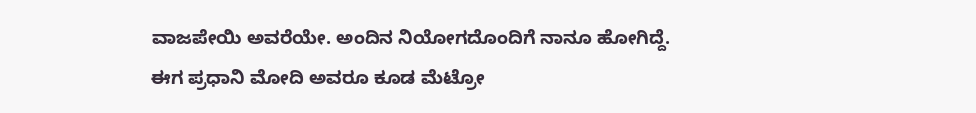ವಾಜಪೇಯಿ ಅವರೆಯೇ. ಅಂದಿನ ನಿಯೋಗದೊಂದಿಗೆ ನಾನೂ ಹೋಗಿದ್ದೆ. ಈಗ ಪ್ರಧಾನಿ ಮೋದಿ ಅವರೂ ಕೂಡ ಮೆಟ್ರೋ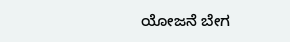ಯೋಜನೆ ಬೇಗ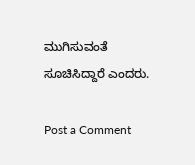ಮುಗಿಸುವಂತೆ ಸೂಚಿಸಿದ್ದಾರೆ ಎಂದರು.

Post a Comment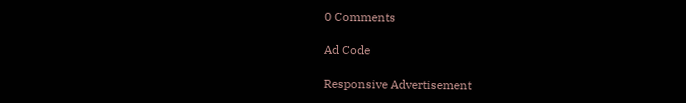0 Comments

Ad Code

Responsive Advertisement